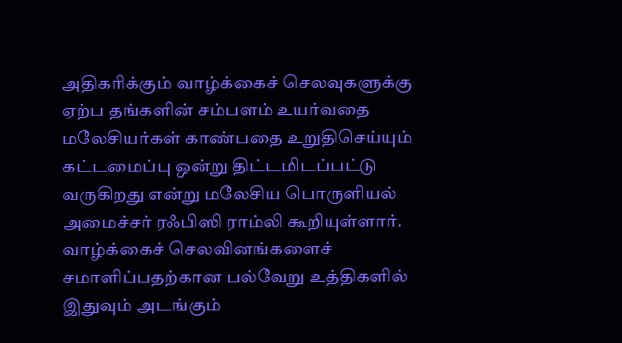அதிகரிக்கும் வாழ்க்கைச் செலவுகளுக்கு ஏற்ப தங்களின் சம்பளம் உயர்வதை மலேசியர்கள் காண்பதை உறுதிசெய்யும் கட்டமைப்பு ஒன்று திட்டமிடப்பட்டு வருகிறது என்று மலேசிய பொருளியல் அமைச்சர் ரஃபிஸி ராம்லி கூறியுள்ளார்.
வாழ்க்கைச் செலவினங்களைச் சமாளிப்பதற்கான பல்வேறு உத்திகளில் இதுவும் அடங்கும்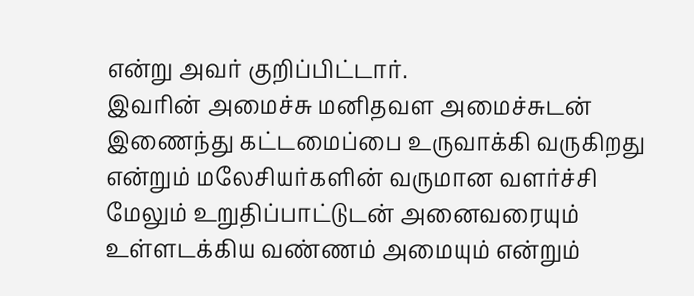என்று அவர் குறிப்பிட்டார்.
இவரின் அமைச்சு மனிதவள அமைச்சுடன் இணைந்து கட்டமைப்பை உருவாக்கி வருகிறது என்றும் மலேசியர்களின் வருமான வளர்ச்சி மேலும் உறுதிப்பாட்டுடன் அனைவரையும் உள்ளடக்கிய வண்ணம் அமையும் என்றும்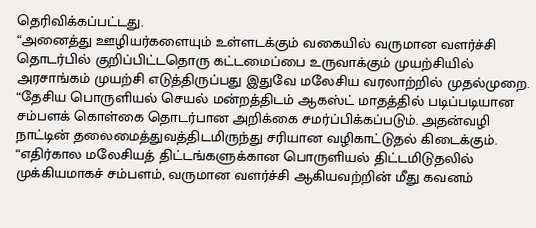தெரிவிக்கப்பட்டது.
“அனைத்து ஊழியர்களையும் உள்ளடக்கும் வகையில் வருமான வளர்ச்சி தொடர்பில் குறிப்பிட்டதொரு கட்டமைப்பை உருவாக்கும் முயற்சியில் அரசாங்கம் முயற்சி எடுத்திருப்பது இதுவே மலேசிய வரலாற்றில் முதல்முறை.
“தேசிய பொருளியல் செயல் மன்றத்திடம் ஆகஸ்ட் மாதத்தில் படிப்படியான சம்பளக் கொள்கை தொடர்பான அறிக்கை சமர்ப்பிக்கப்படும். அதன்வழி நாட்டின் தலைமைத்துவத்திடமிருந்து சரியான வழிகாட்டுதல் கிடைக்கும்.
“எதிர்கால மலேசியத் திட்டங்களுக்கான பொருளியல் திட்டமிடுதலில் முக்கியமாகச் சம்பளம், வருமான வளர்ச்சி ஆகியவற்றின் மீது கவனம்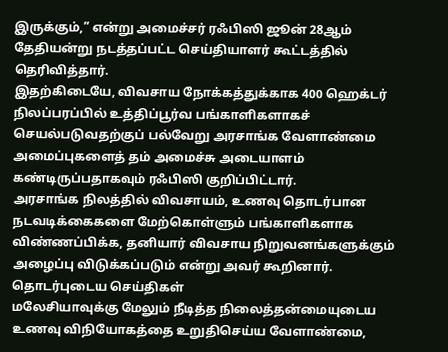இருக்கும்,” என்று அமைச்சர் ரஃபிஸி ஜூன் 28ஆம் தேதியன்று நடத்தப்பட்ட செய்தியாளர் கூட்டத்தில் தெரிவித்தார்.
இதற்கிடையே, விவசாய நோக்கத்துக்காக 400 ஹெக்டர் நிலப்பரப்பில் உத்திப்பூர்வ பங்காளிகளாகச் செயல்படுவதற்குப் பல்வேறு அரசாங்க வேளாண்மை அமைப்புகளைத் தம் அமைச்சு அடையாளம் கண்டிருப்பதாகவும் ரஃபிஸி குறிப்பிட்டார்.
அரசாங்க நிலத்தில் விவசாயம், உணவு தொடர்பான நடவடிக்கைகளை மேற்கொள்ளும் பங்காளிகளாக விண்ணப்பிக்க, தனியார் விவசாய நிறுவனங்களுக்கும் அழைப்பு விடுக்கப்படும் என்று அவர் கூறினார்.
தொடர்புடைய செய்திகள்
மலேசியாவுக்கு மேலும் நீடித்த நிலைத்தன்மையுடைய உணவு விநியோகத்தை உறுதிசெய்ய வேளாண்மை,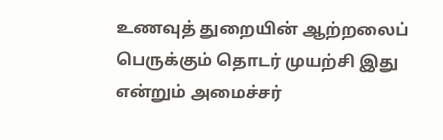உணவுத் துறையின் ஆற்றலைப் பெருக்கும் தொடர் முயற்சி இது என்றும் அமைச்சர்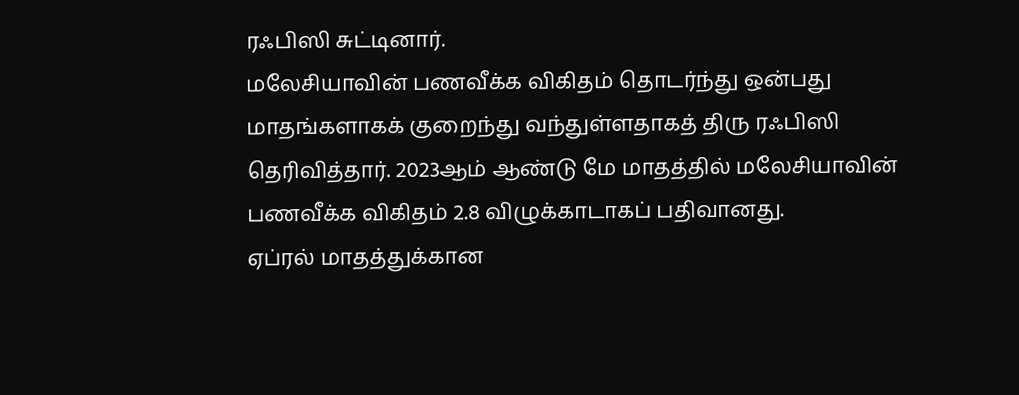ரஃபிஸி சுட்டினார்.
மலேசியாவின் பணவீக்க விகிதம் தொடர்ந்து ஒன்பது மாதங்களாகக் குறைந்து வந்துள்ளதாகத் திரு ரஃபிஸி தெரிவித்தார். 2023ஆம் ஆண்டு மே மாதத்தில் மலேசியாவின் பணவீக்க விகிதம் 2.8 விழுக்காடாகப் பதிவானது.
ஏப்ரல் மாதத்துக்கான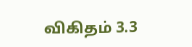விகிதம் 3.3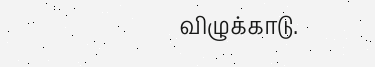விழுக்காடு.